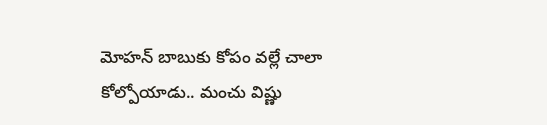మోహన్ బాబుకు కోపం వల్లే చాలా కోల్పోయాడు.. మంచు విష్ణు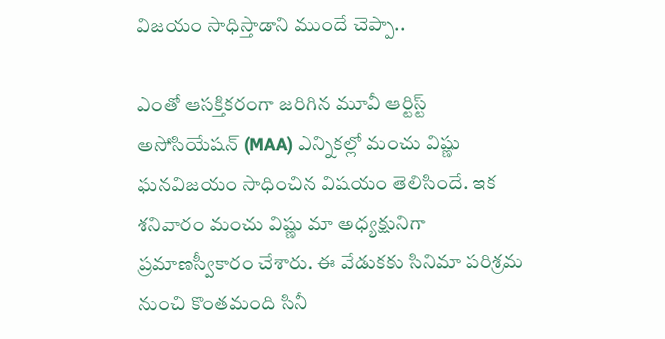విజయం సాధిస్తాడాని ముందే చెప్పా..

ఎంతో ఆసక్తికరంగా జరిగిన మూవీ ఆర్టిస్ట్ అసోసియేషన్ (MAA) ఎన్నికల్లో మంచు విష్ణు ఘనవిజయం సాధించిన విషయం తెలిసిందే. ఇక శనివారం మంచు విష్ణు మా అధ్యక్షునిగా ప్రమాణస్వీకారం చేశారు. ఈ వేడుకకు సినిమా పరిశ్రమ నుంచి కొంతమంది సినీ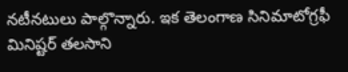నటీనటులు పాల్గొన్నారు. ఇక తెలంగాణ సినిమాటోగ్రఫీ మినిష్టర్ తలసాని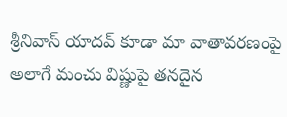శ్రీనివాస్ యాదవ్ కూడా మా వాతావరణంపై అలాగే మంచు విష్ణుపై తనదైన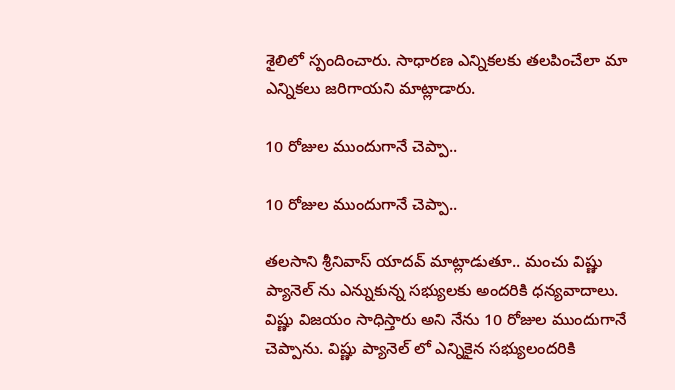శైలిలో స్పందించారు. సాధారణ ఎన్నికలకు తలపించేలా మా ఎన్నికలు జరిగాయని మాట్లాడారు.

10 రోజుల ముందుగానే చెప్పా..

10 రోజుల ముందుగానే చెప్పా..

తలసాని శ్రీనివాస్ యాదవ్ మాట్లాడుతూ.. మంచు విష్ణు ప్యానెల్ ను ఎన్నుకున్న సభ్యులకు అందరికి ధన్యవాదాలు.
విష్ణు విజయం సాధిస్తారు అని నేను 10 రోజుల ముందుగానే చెప్పాను. విష్ణు ప్యానెల్ లో ఎన్నికైన సభ్యులందరికి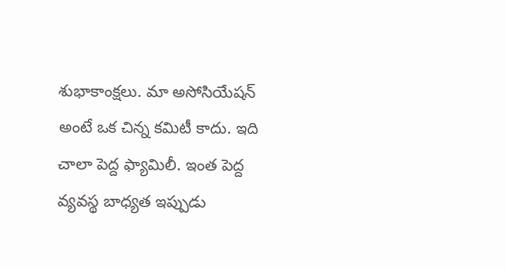శుభాకాంక్షలు. మా అసోసియేషన్ అంటే ఒక చిన్న కమిటీ కాదు. ఇది చాలా పెద్ద ఫ్యామిలీ. ఇంత పెద్ద వ్యవస్థ బాధ్యత ఇప్పుడు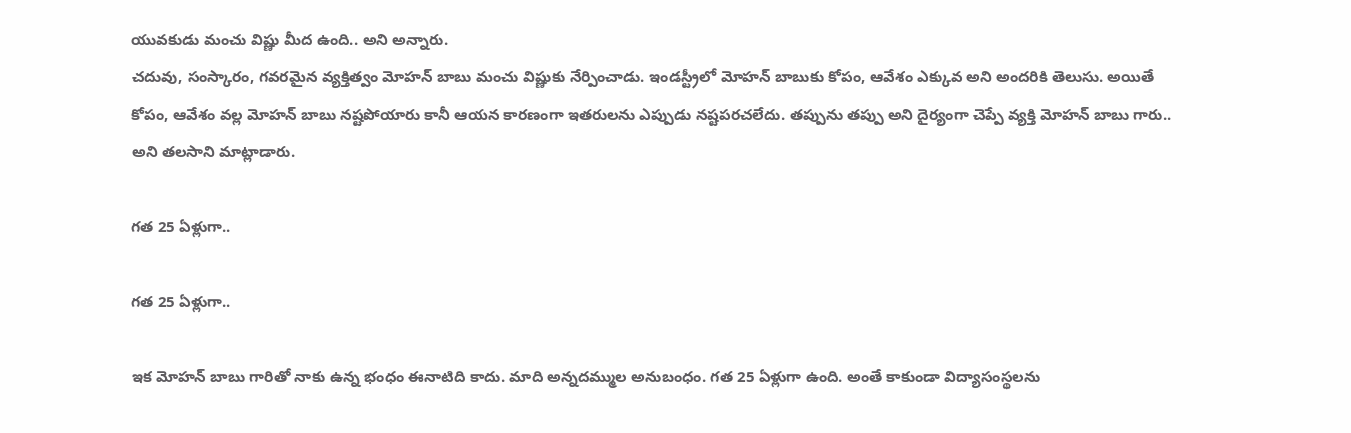యువకుడు మంచు విష్ణు మీద ఉంది.. అని అన్నారు.
చదువు, సంస్కారం, గవరమైన వ్యక్తిత్వం మోహన్ బాబు మంచు విష్ణుకు నేర్పించాడు. ఇండస్ట్రీలో మోహన్ బాబుకు కోపం, ఆవేశం ఎక్కువ అని అందరికి తెలుసు. అయితే
కోపం, ఆవేశం వల్ల మోహన్ బాబు నష్టపోయారు కానీ ఆయన కారణంగా ఇతరులను ఎప్పుడు నష్టపరచలేదు. తప్పును తప్పు అని దైర్యంగా చెప్పే వ్యక్తి మోహన్ బాబు గారు.. అని తలసాని మాట్లాడారు.

గత 25 ఏళ్లుగా..

గత 25 ఏళ్లుగా..

ఇక మోహన్ బాబు గారితో నాకు ఉన్న భంధం ఈనాటిది కాదు. మాది అన్నదమ్ముల అనుబంధం. గత 25 ఏళ్లుగా ఉంది. అంతే కాకుండా విద్యాసంస్థలను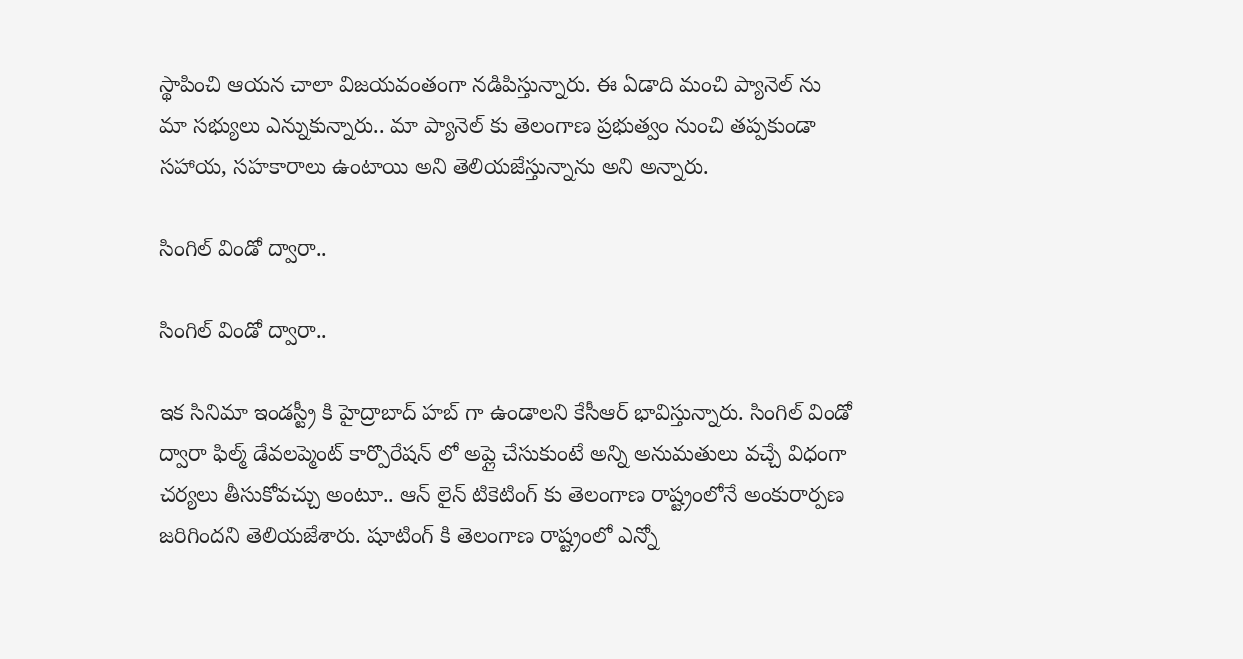స్థాపించి ఆయన చాలా విజయవంతంగా నడిపిస్తున్నారు. ఈ ఏడాది మంచి ప్యానెల్ ను మా సభ్యులు ఎన్నుకున్నారు.. మా ప్యానెల్ కు తెలంగాణ ప్రభుత్వం నుంచి తప్పకుండా సహాయ, సహకారాలు ఉంటాయి అని తెలియజేస్తున్నాను అని అన్నారు.

సింగిల్ విండో ద్వారా..

సింగిల్ విండో ద్వారా..

ఇక సినిమా ఇండస్ట్రీ కి హైద్రాబాద్ హబ్ గా ఉండాలని కేసీఆర్ భావిస్తున్నారు. సింగిల్ విండో ద్వారా ఫిల్మ్ డేవలప్మెంట్ కార్పొరేషన్ లో అప్లై చేసుకుంటే అన్ని అనుమతులు వచ్చే విధంగా చర్యలు తీసుకోవచ్చు అంటూ.. ఆన్ లైన్ టికెటింగ్ కు తెలంగాణ రాష్ట్రంలోనే అంకురార్పణ జరిగిందని తెలియజేశారు. షూటింగ్ కి తెలంగాణ రాష్ట్రంలో ఎన్నో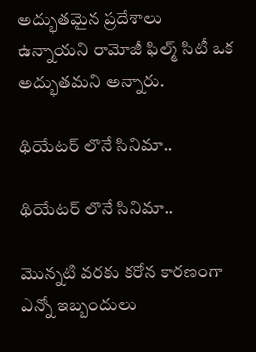అద్భుతమైన ప్రదేశాలు ఉన్నాయని రామోజీ ఫిల్మ్ సిటీ ఒక అద్భుతమని అన్నారు.

థియేటర్ లొనే సినిమా..

థియేటర్ లొనే సినిమా..

మొన్నటి వరకు కరోన కారణంగా ఎన్నో ఇబ్బందులు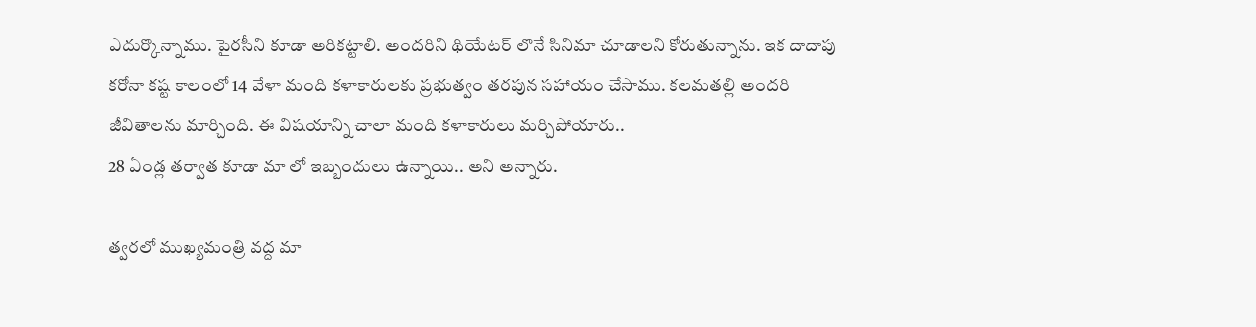ఎదుర్కొన్నాము. పైరసీని కూడా అరికట్టాలి. అందరిని థియేటర్ లొనే సినిమా చూడాలని కోరుతున్నాను. ఇక దాదాపు కరోనా కష్ట కాలంలో 14 వేళా మంది కళాకారులకు ప్రభుత్వం తరపున సహాయం చేసాము. కలమతల్లి అందరి జీవితాలను మార్చింది. ఈ విషయాన్ని చాలా మంది కళాకారులు మర్చిపోయారు..
28 ఏండ్ల తర్వాత కూడా మా లో ఇబ్బందులు ఉన్నాయి.. అని అన్నారు.

త్వరలో ముఖ్యమంత్రి వద్ద మా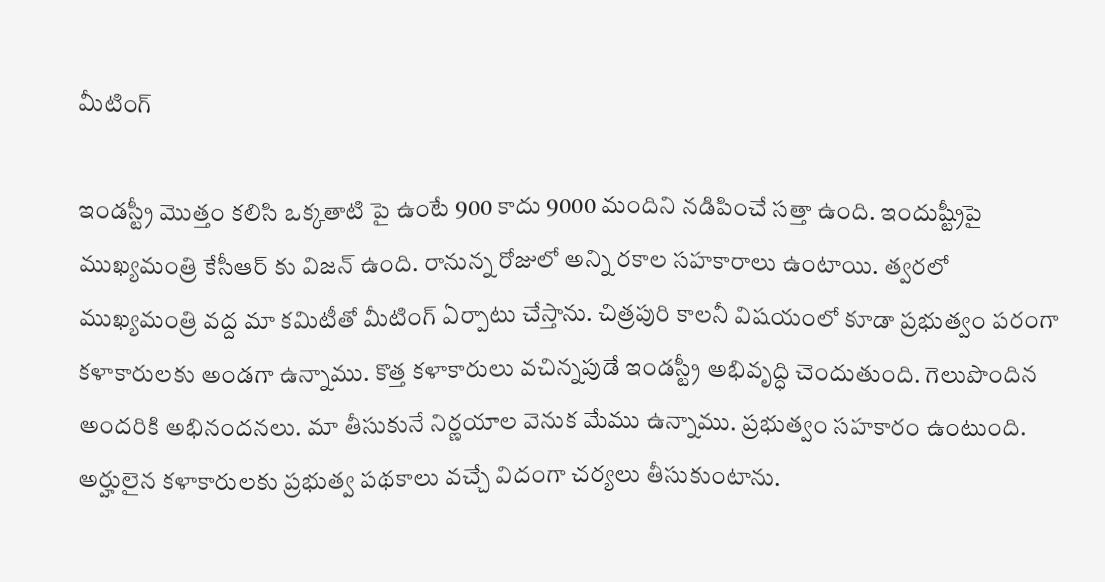మీటింగ్

ఇండస్ట్రీ మొత్తం కలిసి ఒక్కతాటి పై ఉంటే 900 కాదు 9000 మందిని నడిపించే సత్తా ఉంది. ఇందుష్ట్రీపై ముఖ్యమంత్రి కేసీఆర్ కు విజన్ ఉంది. రానున్న రోజులో అన్ని రకాల సహకారాలు ఉంటాయి. త్వరలో ముఖ్యమంత్రి వద్ద మా కమిటీతో మీటింగ్ ఏర్పాటు చేస్తాను. చిత్రపురి కాలనీ విషయంలో కూడా ప్రభుత్వం పరంగా కళాకారులకు అండగా ఉన్నాము. కొత్త కళాకారులు వచిన్నపుడే ఇండస్ట్రీ అభివృద్ధి చెందుతుంది. గెలుపొందిన అందరికి అభినందనలు. మా తీసుకునే నిర్ణయాల వెనుక మేము ఉన్నాము. ప్రభుత్వం సహకారం ఉంటుంది. అర్హులైన కళాకారులకు ప్రభుత్వ పథకాలు వచ్చే విదంగా చర్యలు తీసుకుంటాను.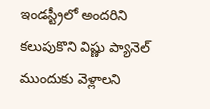ఇండస్ట్రీలో అందరిని కలుపుకొని విష్ణు ప్యానెల్ ముందుకు వెళ్లాలని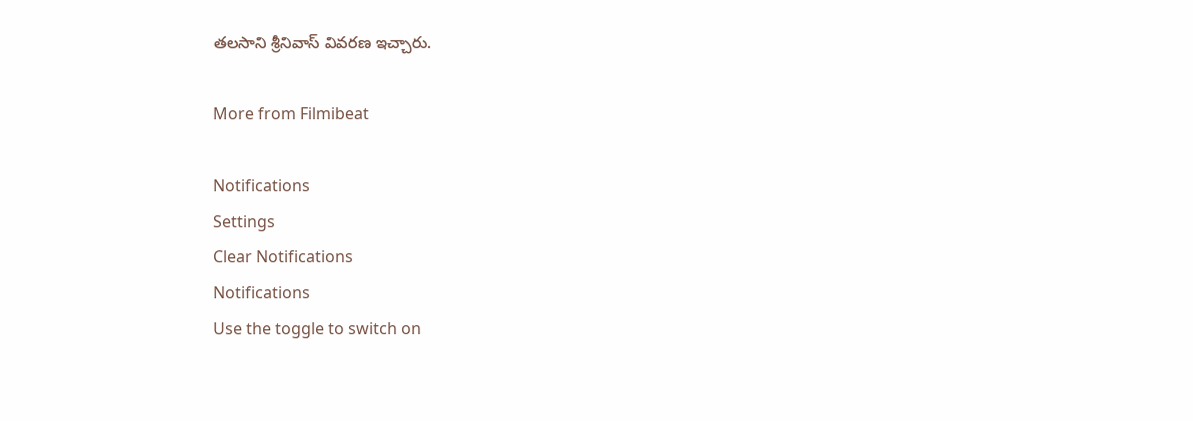తలసాని శ్రీనివాస్ వివరణ ఇచ్చారు.

More from Filmibeat

Notifications
Settings
Clear Notifications
Notifications
Use the toggle to switch on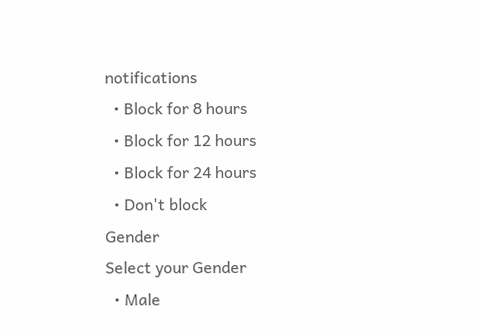notifications
  • Block for 8 hours
  • Block for 12 hours
  • Block for 24 hours
  • Don't block
Gender
Select your Gender
  • Male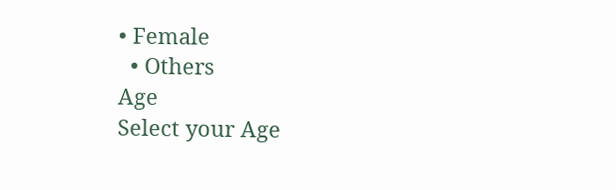• Female
  • Others
Age
Select your Age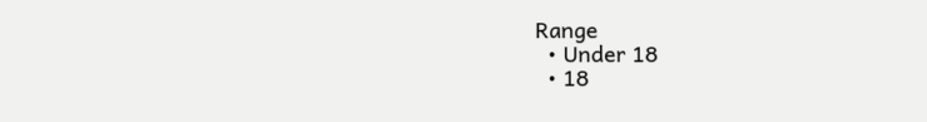Range
  • Under 18
  • 18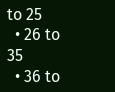to 25
  • 26 to 35
  • 36 to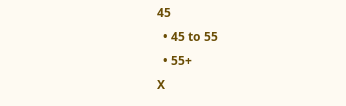45
  • 45 to 55
  • 55+
X